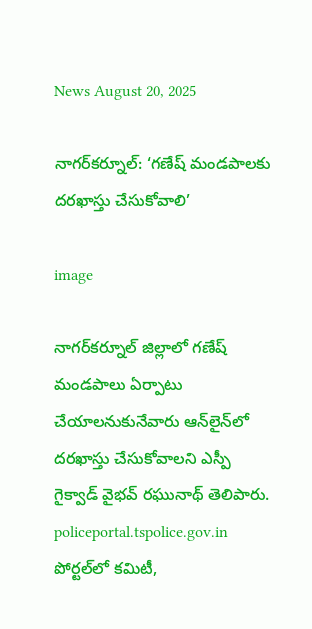News August 20, 2025

నాగర్‌కర్నూల్‌: ‘గణేష్ మండపాలకు దరఖాస్తు చేసుకోవాలి’

image

నాగర్‌కర్నూల్ జిల్లాలో గణేష్ మండపాలు ఏర్పాటు చేయాలనుకునేవారు ఆన్‌లైన్‌లో దరఖాస్తు చేసుకోవాలని ఎస్పీ గైక్వాడ్ వైభవ్ రఘునాథ్ తెలిపారు. policeportal.tspolice.gov.in పోర్టల్‌లో కమిటీ,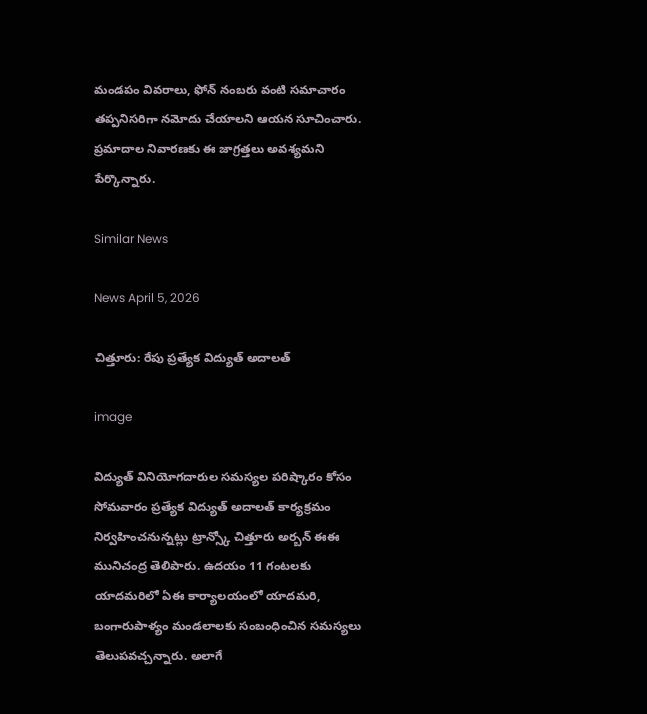మండపం వివరాలు, ఫోన్‌ నంబరు వంటి సమాచారం తప్పనిసరిగా నమోదు చేయాలని ఆయన సూచించారు. ప్రమాదాల నివారణకు ఈ జాగ్రత్తలు అవశ్యమని పేర్కొన్నారు.

Similar News

News April 5, 2026

చిత్తూరు: రేపు ప్రత్యేక విద్యుత్ అదాలత్

image

విద్యుత్ వినియోగదారుల సమస్యల పరిష్కారం కోసం సోమవారం ప్రత్యేక విద్యుత్ అదాలత్ కార్యక్రమం నిర్వహించనున్నట్లు ట్రాన్స్కో చిత్తూరు అర్బన్ ఈఈ మునిచంద్ర తెలిపారు. ఉదయం 11 గంటలకు యాదమరిలో ఏఈ కార్యాలయంలో యాదమరి, బంగారుపాళ్యం మండలాలకు సంబంధించిన సమస్యలు తెలుపవచ్చన్నారు. అలాగే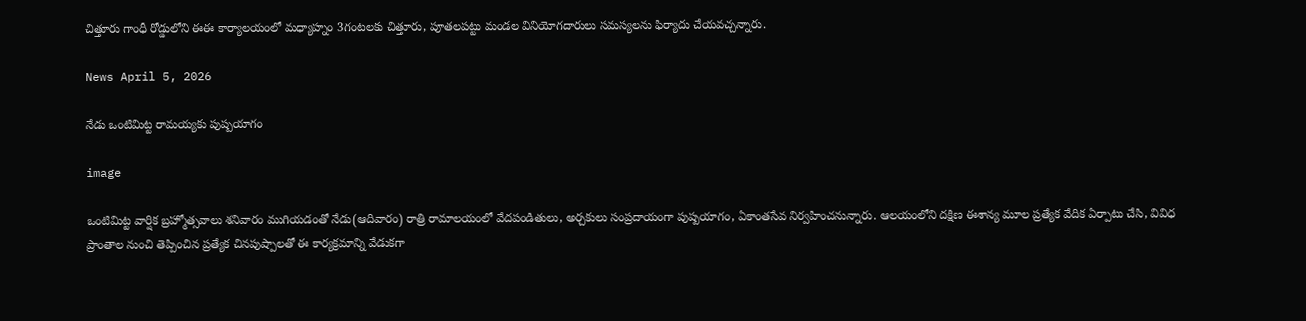చిత్తూరు గాంధీ రోడ్డులోని ఈఈ కార్యాలయంలో మధ్యాహ్నం 3గంటలకు చిత్తూరు, పూతలపట్టు మండల వినియోగదారులు సమస్యలను ఫిర్యాదు చేయవచ్చన్నారు.

News April 5, 2026

నేడు ఒంటిమిట్ట రామయ్యకు పుష్పయాగం

image

ఒంటిమిట్ట వార్షిక బ్రహ్మోత్సవాలు శనివారం ముగియడంతో నేడు(ఆదివారం) రాత్రి రామాలయంలో వేదపండితులు, అర్చకులు సంప్రదాయంగా పుష్పయాగం, ఏకాంతసేవ నిర్వహించనున్నారు. ఆలయంలోని దక్షిణ ఈశాన్య మూల ప్రత్యేక వేదిక ఏర్పాటు చేసి, వివిధ ప్రాంతాల నుంచి తెప్పించిన ప్రత్యేక చినపుష్పాలతో ఈ కార్యక్రమాన్ని వేడుకగా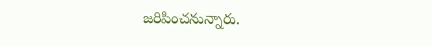జరిపించనున్నారు.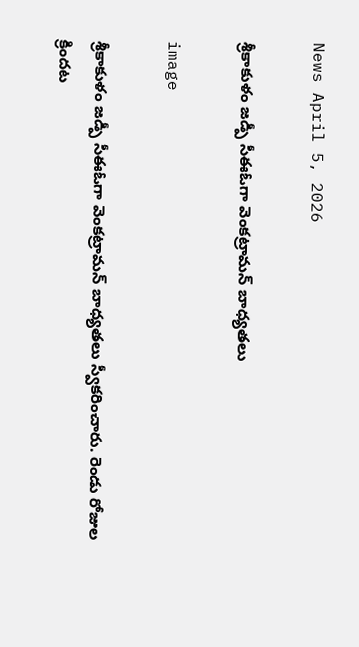News April 5, 2026

శ్రీకాకుళం జడ్పీ సీఈఓగా వెంకట్రామన్ బాధ్యతలు

image

శ్రీకాకుళం జడ్పీ సీఈఓగా వెంకట్రామన్ బాధ్యతలు స్వీకరించారు. రెండు రోజుల క్రిందట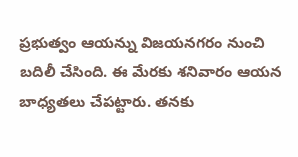ప్రభుత్వం ఆయన్ను విజయనగరం నుంచి బదిలీ చేసింది. ఈ మేరకు శనివారం ఆయన బాధ్యతలు చేపట్టారు. తనకు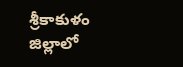శ్రీకాకుళం జిల్లాలో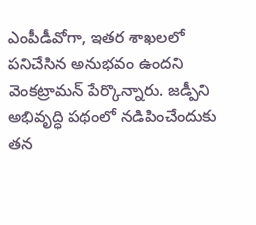ఎంపీడీవోగా, ఇతర శాఖలలో పనిచేసిన అనుభవం ఉందని వెంకట్రామన్ పేర్కొన్నారు. జడ్పీని అభివృద్ధి పథంలో నడిపించేందుకు తన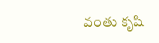వంతు కృషి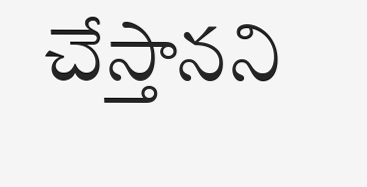చేస్తానని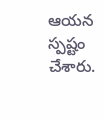ఆయన స్పష్టం చేశారు.